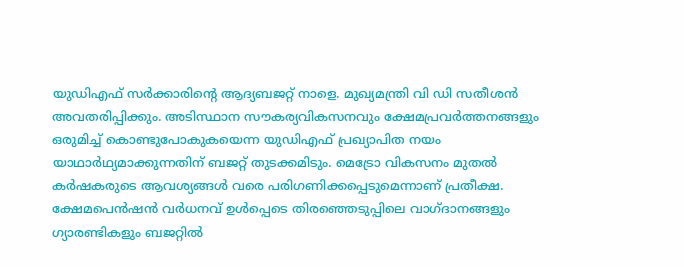യുഡിഎഫ് സർക്കാരിന്റെ ആദ്യബജറ്റ് നാളെ. മുഖ്യമന്ത്രി വി ഡി സതീശൻ അവതരിപ്പിക്കും. അടിസ്ഥാന സൗകര്യവികസനവും ക്ഷേമപ്രവർത്തനങ്ങളും ഒരുമിച്ച് കൊണ്ടുപോകുകയെന്ന യുഡിഎഫ് പ്രഖ്യാപിത നയം യാഥാർഥ്യമാക്കുന്നതിന് ബജറ്റ് തുടക്കമിടും. മെട്രോ വികസനം മുതൽ കർഷകരുടെ ആവശ്യങ്ങൾ വരെ പരിഗണിക്കപ്പെടുമെന്നാണ് പ്രതീക്ഷ.
ക്ഷേമപെൻഷൻ വർധനവ് ഉൾപ്പെടെ തിരഞ്ഞെടുപ്പിലെ വാഗ്ദാനങ്ങളും ഗ്യാരണ്ടികളും ബജറ്റിൽ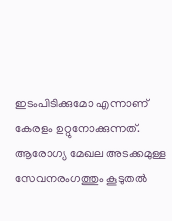ഇടംപിടിക്കുമോ എന്നാണ് കേരളം ഉറ്റുനോക്കുന്നത്. ആരോഗ്യ മേഖല അടക്കമുള്ള സേവനരംഗത്തും കൂടുതൽ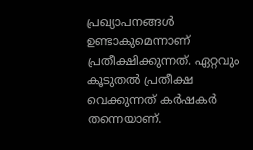പ്രഖ്യാപനങ്ങൾ ഉണ്ടാകുമെന്നാണ് പ്രതീക്ഷിക്കുന്നത്. ഏറ്റവും കൂടുതൽ പ്രതീക്ഷ വെക്കുന്നത് കർഷകർ തന്നെയാണ്.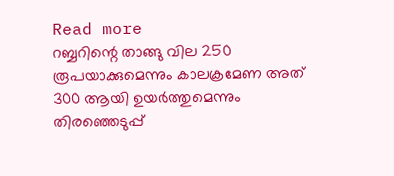Read more
റബ്ബറിന്റെ താങ്ങു വില 250 രൂപയാക്കുമെന്നും കാലക്രമേണ അത് 300 ആയി ഉയർത്തുമെന്നും തിരഞ്ഞെടുപ്പ്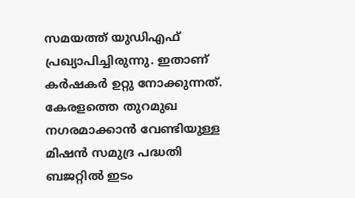സമയത്ത് യുഡിഎഫ് പ്രഖ്യാപിച്ചിരുന്നു. ഇതാണ് കർഷകർ ഉറ്റു നോക്കുന്നത്. കേരളത്തെ തുറമുഖ നഗരമാക്കാൻ വേണ്ടിയുള്ള മിഷൻ സമുദ്ര പദ്ധതി ബജറ്റിൽ ഇടം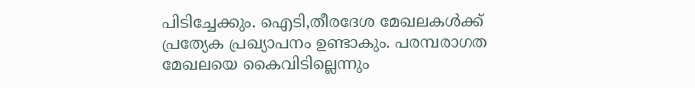പിടിച്ചേക്കും. ഐടി,തീരദേശ മേഖലകൾക്ക് പ്രത്യേക പ്രഖ്യാപനം ഉണ്ടാകും. പരമ്പരാഗത മേഖലയെ കൈവിടില്ലെന്നും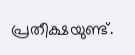പ്രതീക്ഷയുണ്ട്.